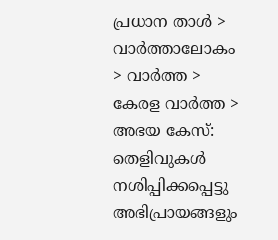പ്രധാന താള്‍ > വാര്‍ത്താലോകം > വാര്‍ത്ത > കേരള വാര്‍ത്ത > അഭയ കേസ്: തെളിവുകള്‍ നശിപ്പിക്കപ്പെട്ടു
അഭിപ്രായങ്ങളും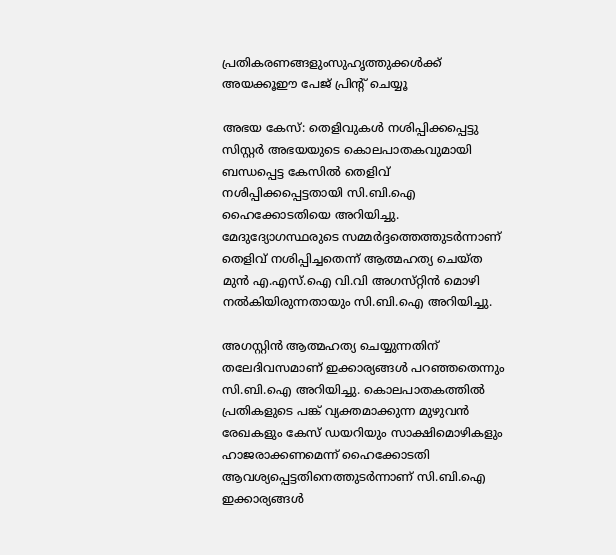പ്രതികരണങ്ങളുംസുഹൃത്തുക്കള്‍ക്ക് അയക്കൂഈ പേജ് പ്രിന്‍റ് ചെയ്യൂ

അഭയ കേസ്: തെളിവുകള്‍ നശിപ്പിക്കപ്പെട്ടു
സിസ്റ്റര്‍ അഭയയുടെ കൊലപാതകവുമായി ബന്ധപ്പെട്ട കേസില്‍ തെളിവ്‌ നശിപ്പിക്കപ്പെട്ടതായി സി.ബി.ഐ ഹൈക്കോടതിയെ അറിയിച്ചു. മേദുദ്യോഗസ്ഥരുടെ സമ്മര്‍ദ്ദത്തെത്തുടര്‍ന്നാണ് തെളിവ് നശിപ്പിച്ചതെന്ന് ആത്മഹത്യ ചെയ്‌ത മുന്‍ എ.എസ്‌.ഐ വി.വി അഗസ്‌റ്റിന്‍ മൊഴി നല്‍കിയിരുന്നതായും സി.ബി.ഐ അറിയിച്ചു.

അഗസ്റ്റിന്‍ ആത്മഹത്യ ചെയ്യുന്നതിന്‌ തലേദിവസമാണ്‌ ഇക്കാര്യങ്ങള്‍ പറഞ്ഞതെന്നും സി.ബി.ഐ അറിയിച്ചു. കൊലപാതകത്തില്‍ പ്രതികളുടെ പങ്ക്‌ വ്യക്തമാക്കുന്ന മുഴുവന്‍ രേഖകളും കേസ്‌ ഡയറിയും സാക്ഷിമൊഴികളും ഹാജരാക്കണമെന്ന്‌ ഹൈക്കോടതി ആവശ്യപ്പെട്ടതിനെത്തുടര്‍ന്നാണ്‌ സി.ബി.ഐ ഇക്കാര്യങ്ങള്‍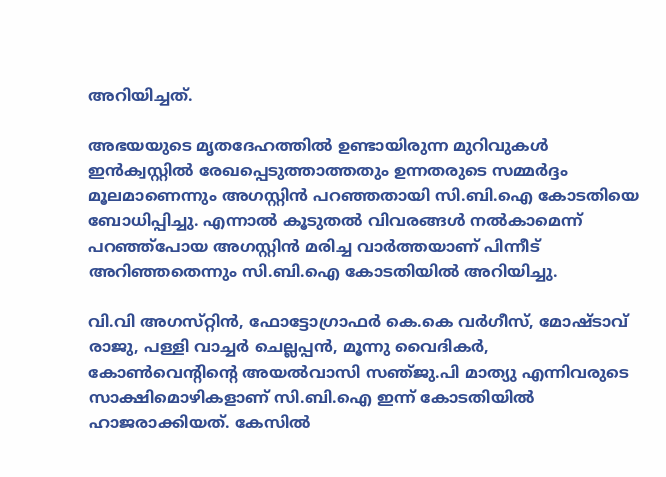അറിയിച്ചത്‌.

അഭയയുടെ മൃതദേഹത്തില്‍ ഉണ്ടായിരുന്ന മുറിവുകള്‍ ഇന്‍ക്വസ്റ്റില്‍ രേഖപ്പെടുത്താത്തതും ഉന്നതരുടെ സമ്മര്‍ദ്ദം മൂലമാണെന്നും അഗസ്റ്റിന്‍ പറഞ്ഞതായി സി.ബി.ഐ കോടതിയെ ബോധിപ്പിച്ചു. എന്നാല്‍ കൂടുതല്‍ വിവരങ്ങള്‍ നല്‍കാമെന്ന്‌ പറഞ്ഞ്‌പോയ അഗസ്റ്റിന്‍ മരിച്ച വാര്‍ത്തയാണ്‌ പിന്നീട്‌ അറിഞ്ഞതെന്നും സി.ബി.ഐ കോടതിയില്‍ അറിയിച്ചു.

വി.വി അഗസ്‌റ്റിന്‍, ഫോട്ടോഗ്രാഫര്‍ കെ.കെ വര്‍ഗീസ്‌, മോഷ്ടാവ്‌ രാജു, പള്ളി വാച്ചര്‍ ചെല്ലപ്പന്‍, മൂന്നു വൈദികര്‍, കോണ്‍വെന്‍റിന്‍റെ അയല്‍വാസി സഞ്‌ജു.പി മാത്യു എന്നിവരുടെ സാക്ഷിമൊഴികളാണ്‌ സി.ബി.ഐ ഇന്ന്‌ കോടതിയില്‍ ഹാജരാക്കിയത്‌. കേസില്‍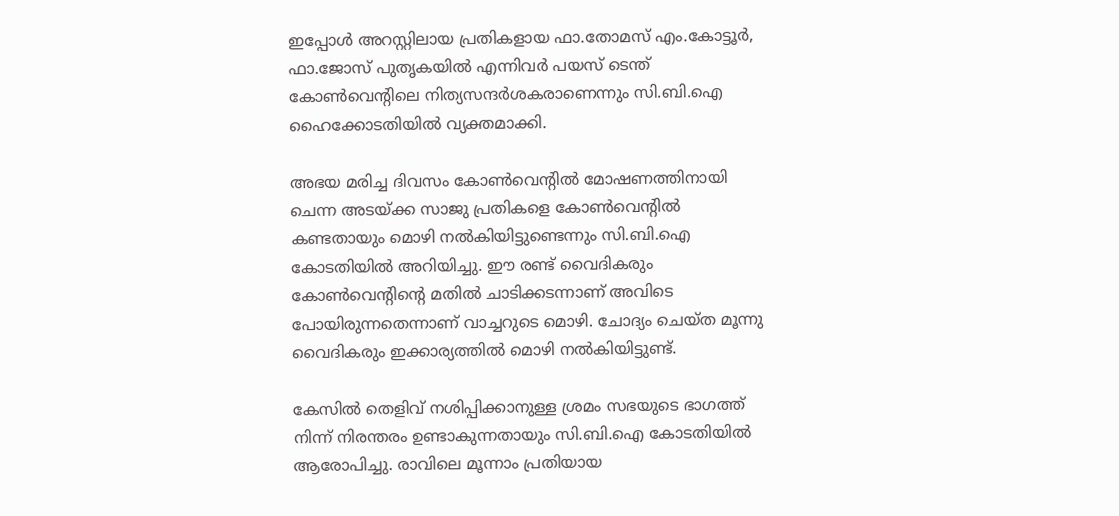ഇപ്പോള്‍ അറസ്റ്റിലായ പ്രതികളായ ഫാ.തോമസ്‌ എം.കോട്ടൂര്‍, ഫാ.ജോസ്‌ പുതൃകയില്‍ എന്നിവര്‍ പയസ്‌ ടെന്ത്‌ കോണ്‍വെന്‍റിലെ നിത്യസന്ദര്‍ശകരാണെന്നും സി.ബി.ഐ ഹൈക്കോടതിയില്‍ വ്യക്തമാക്കി.

അഭയ മരിച്ച ദിവസം കോണ്‍വെന്‍റില്‍ മോഷണത്തിനായി ചെന്ന അടയ്ക്ക സാജു പ്രതികളെ കോണ്‍വെന്‍റില്‍ കണ്ടതായും മൊഴി നല്‍കിയിട്ടുണ്ടെന്നും സി.ബി.ഐ കോടതിയില്‍ അറിയിച്ചു. ഈ രണ്ട്‌ വൈദികരും കോണ്‍വെന്‍റിന്‍റെ മതില്‍ ചാടിക്കടന്നാണ്‌ അവിടെ പോയിരുന്നതെന്നാണ്‌ വാച്ചറുടെ മൊഴി. ചോദ്യം ചെയ്‌ത മൂന്നു വൈദികരും ഇക്കാര്യത്തില്‍ മൊഴി നല്‍കിയിട്ടുണ്ട്‌.

കേസില്‍ തെളിവ്‌ നശിപ്പിക്കാനുള്ള ശ്രമം സഭയുടെ ഭാഗത്ത്‌ നിന്ന്‌ നിരന്തരം ഉണ്ടാകുന്നതായും സി.ബി.ഐ കോടതിയില്‍ ആരോപിച്ചു. രാവിലെ മൂന്നാം പ്രതിയായ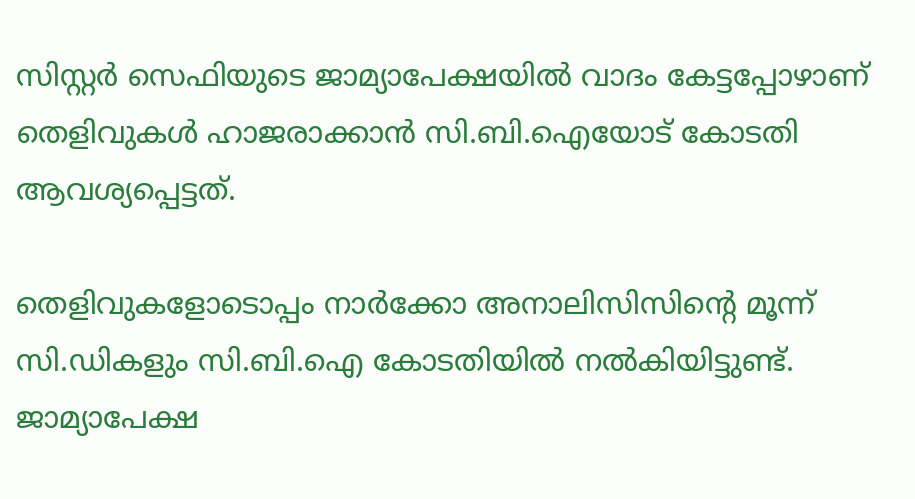സിസ്റ്റര്‍ സെഫിയുടെ ജാമ്യാപേക്ഷയില്‍ വാദം കേട്ടപ്പോഴാണ്‌ തെളിവുകള്‍ ഹാജരാക്കാന്‍ സി.ബി.ഐയോട്‌ കോടതി ആവശ്യപ്പെട്ടത്‌.

തെളിവുകളോടൊപ്പം നാര്‍ക്കോ അനാലിസിസിന്‍റെ മൂന്ന്‌ സി.ഡികളും സി.ബി.ഐ കോടതിയില്‍ നല്‍കിയിട്ടുണ്ട്. ജാമ്യാപേക്ഷ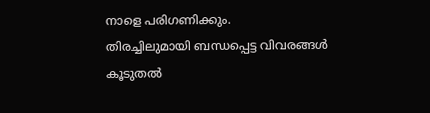നാളെ പരിഗണിക്കും.
തിരച്ചിലുമായി ബന്ധപ്പെട്ട വിവരങ്ങള്‍
കൂടുതല്‍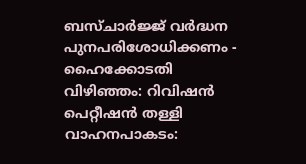ബസ്‌ചാര്‍ജ്ജ് വര്‍ദ്ധന പുനപരിശോധിക്കണം - ഹൈക്കോടതി
വിഴിഞ്ഞം: റിവിഷന്‍ പെറ്റീഷന്‍ തള്ളി
വാഹനപാകടം: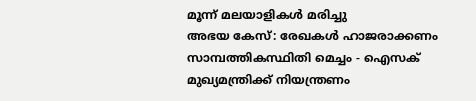മൂന്ന് മലയാളികള്‍ മരിച്ചു
അഭയ കേസ്: രേഖകള്‍ ഹാജരാക്കണം
സാമ്പത്തികസ്ഥിതി മെച്ചം - ഐസക്
മുഖ്യമന്ത്രിക്ക് നിയന്ത്രണം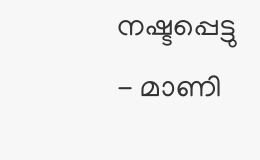നഷ്ടപ്പെട്ടു - മാണി